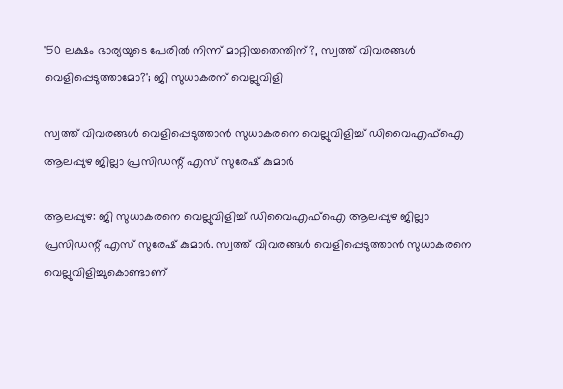'50 ലക്ഷം ഭാര്യയുടെ പേരിൽ നിന്ന് മാറ്റിയതെന്തിന്?, സ്വത്ത് വിവരങ്ങൾ വെളിപ്പെടുത്താമോ?'; ജി സുധാകരന് വെല്ലുവിളി

സ്വത്ത് വിവരങ്ങള്‍ വെളിപ്പെടുത്താന്‍ സുധാകരനെ വെല്ലുവിളിച്ച് ഡിവൈഎഫ്‌ഐ ആലപ്പുഴ ജില്ലാ പ്രസിഡന്റ് എസ് സുരേഷ് കുമാർ

ആലപ്പുഴ: ജി സുധാകരനെ വെല്ലുവിളിച്ച് ഡിവൈഎഫ്‌ഐ ആലപ്പുഴ ജില്ലാ പ്രസിഡന്റ് എസ് സുരേഷ് കുമാര്‍. സ്വത്ത് വിവരങ്ങള്‍ വെളിപ്പെടുത്താന്‍ സുധാകരനെ വെല്ലുവിളിച്ചുകൊണ്ടാണ്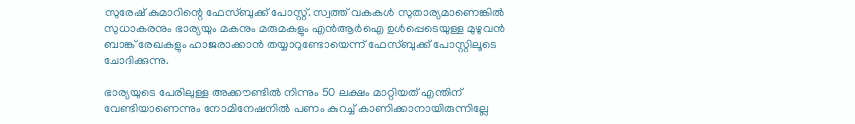സുരേഷ് കുമാറിന്റെ ഫേസ്ബുക്ക് പോസ്റ്റ്. സ്വത്ത് വകകള്‍ സുതാര്യമാണെങ്കില്‍ സുധാകരനും ഭാര്യയും മകനും മരുമകളും എന്‍ആര്‍ഐ ഉള്‍പ്പെടെയുള്ള മുഴുവന്‍ ബാങ്ക് രേഖകളും ഹാജരാക്കാന്‍ തയ്യാറുണ്ടോയെന്ന് ഫേസ്ബുക്ക് പോസ്റ്റിലൂടെ ചോദിക്കുന്നു.

ഭാര്യയുടെ പേരിലുള്ള അക്കൗണ്ടില്‍ നിന്നും 50 ലക്ഷം മാറ്റിയത് എന്തിന് വേണ്ടിയാണെന്നും നോമിനേഷനില്‍ പണം കുറച്ച് കാണിക്കാനായിരുന്നില്ലേ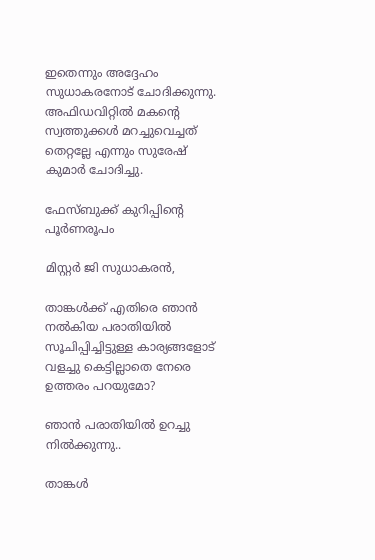ഇതെന്നും അദ്ദേഹം സുധാകരനോട് ചോദിക്കുന്നു. അഫിഡവിറ്റില്‍ മകന്റെ സ്വത്തുക്കള്‍ മറച്ചുവെച്ചത് തെറ്റല്ലേ എന്നും സുരേഷ് കുമാര്‍ ചോദിച്ചു.

ഫേസ്ബുക്ക് കുറിപ്പിൻ്റെ പൂർണരൂപം

മിസ്റ്റർ ജി സുധാകരൻ,

താങ്കൾക്ക് എതിരെ ഞാൻ നൽകിയ പരാതിയിൽ സൂചിപ്പിച്ചിട്ടുള്ള കാര്യങ്ങളോട് വളച്ചു കെട്ടില്ലാതെ നേരെ ഉത്തരം പറയുമോ?

ഞാൻ പരാതിയിൽ ഉറച്ചു നിൽക്കുന്നു..

താങ്കൾ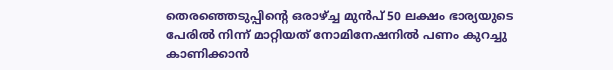തെരഞ്ഞെടുപ്പിന്റെ ഒരാഴ്ച്ച മുൻപ് 50 ലക്ഷം ഭാര്യയുടെ പേരിൽ നിന്ന് മാറ്റിയത് നോമിനേഷനിൽ പണം കുറച്ചു കാണിക്കാൻ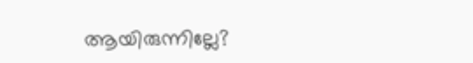ആയിരുന്നില്ലേ?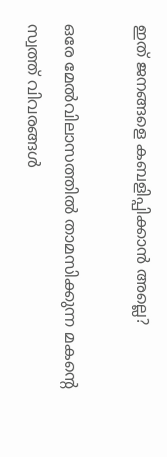ഇത് ജനങ്ങളെ കബളിപ്പിക്കാൻ അല്ലെ?

ഒരേ മേൽവിലാസത്തിൽ താമസിക്കുന്ന മകന്റെ സ്വത്ത് വിവരങ്ങൾ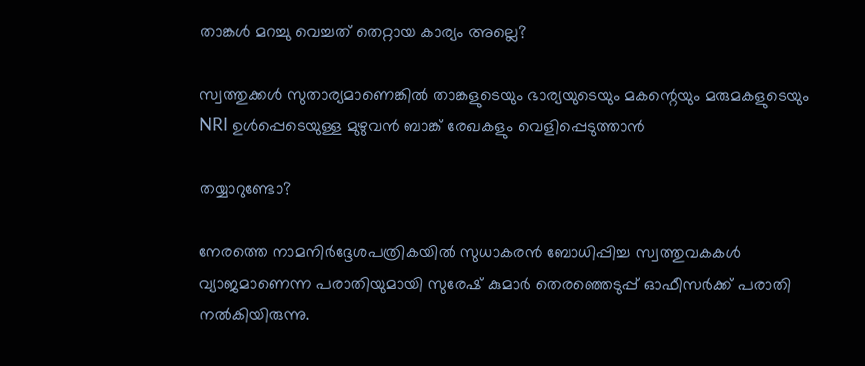താങ്കൾ മറച്ചു വെച്ചത് തെറ്റായ കാര്യം അല്ലെ?

സ്വത്തുക്കൾ സുതാര്യമാണെങ്കിൽ താങ്കളുടെയും ഭാര്യയുടെയും മകന്റെയും മരുമകളുടെയും NRI ഉൾപ്പെടെയുള്ള മുഴുവൻ ബാങ്ക് രേഖകളും വെളിപ്പെടുത്താൻ

തയ്യാറുണ്ടോ?

നേരത്തെ നാമനിര്‍ദ്ദേശപത്രികയില്‍ സുധാകരന്‍ ബോധിപ്പിച്ച സ്വത്തുവകകള്‍ വ്യാജമാണെന്ന പരാതിയുമായി സുരേഷ് കുമാര്‍ തെരഞ്ഞെടുപ്പ് ഓഫീസര്‍ക്ക് പരാതി നല്‍കിയിരുന്നു.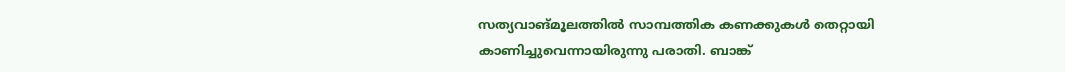സത്യവാങ്മൂലത്തില്‍ സാമ്പത്തിക കണക്കുകള്‍ തെറ്റായി കാണിച്ചുവെന്നായിരുന്നു പരാതി. ബാങ്ക്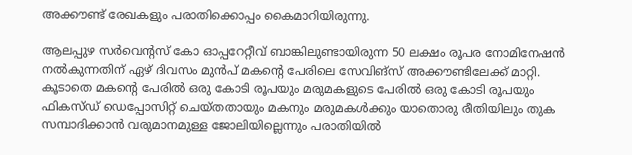അക്കൗണ്ട് രേഖകളും പരാതിക്കൊപ്പം കൈമാറിയിരുന്നു.

ആലപ്പുഴ സര്‍വെന്റസ് കോ ഓപ്പറേറ്റീവ് ബാങ്കിലുണ്ടായിരുന്ന 50 ലക്ഷം രൂപര നോമിനേഷന്‍ നല്‍കുന്നതിന് ഏഴ് ദിവസം മുന്‍പ് മകന്റെ പേരിലെ സേവിങ്സ് അക്കൗണ്ടിലേക്ക് മാറ്റി. കൂടാതെ മകന്റെ പേരില്‍ ഒരു കോടി രൂപയും മരുമകളുടെ പേരില്‍ ഒരു കോടി രൂപയും ഫികസ്ഡ് ഡെപ്പോസിറ്റ് ചെയ്തതായും മകനും മരുമകള്‍ക്കും യാതൊരു രീതിയിലും തുക സമ്പാദിക്കാന്‍ വരുമാനമുള്ള ജോലിയില്ലെന്നും പരാതിയില്‍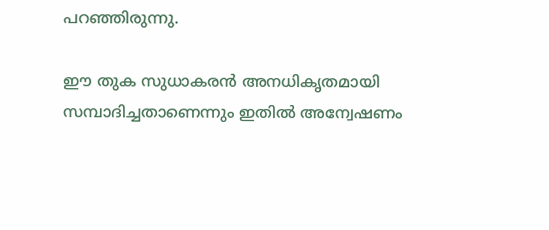പറഞ്ഞിരുന്നു.

ഈ തുക സുധാകരന്‍ അനധികൃതമായി സമ്പാദിച്ചതാണെന്നും ഇതില്‍ അന്വേഷണം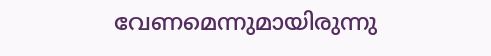വേണമെന്നുമായിരുന്നു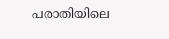പരാതിയിലെ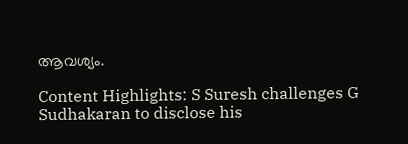ആവശ്യം.

Content Highlights: S Suresh challenges G Sudhakaran to disclose his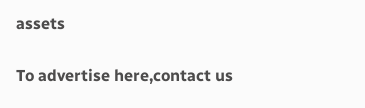assets

To advertise here,contact us